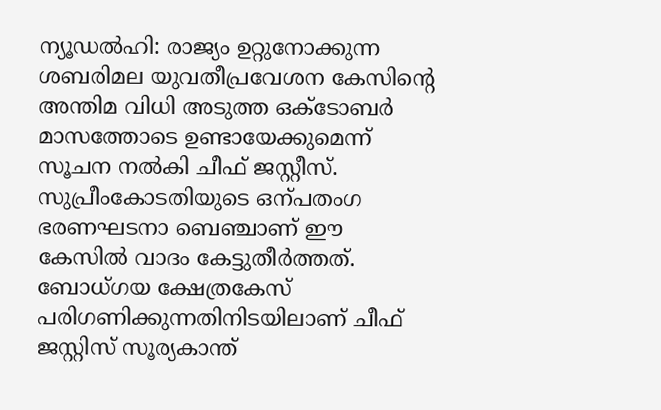ന്യൂഡൽഹി: രാജ്യം ഉറ്റുനോക്കുന്ന ശബരിമല യുവതീപ്രവേശന കേസിന്റെ അന്തിമ വിധി അടുത്ത ഒക്ടോബർ മാസത്തോടെ ഉണ്ടായേക്കുമെന്ന് സൂചന നൽകി ചീഫ് ജസ്റ്റീസ്. സുപ്രീംകോടതിയുടെ ഒന്പതംഗ ഭരണഘടനാ ബെഞ്ചാണ് ഈ കേസിൽ വാദം കേട്ടുതീർത്തത്.
ബോധ്ഗയ ക്ഷേത്രകേസ് പരിഗണിക്കുന്നതിനിടയിലാണ് ചീഫ് ജസ്റ്റിസ് സൂര്യകാന്ത്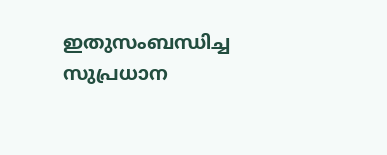ഇതുസംബന്ധിച്ച സുപ്രധാന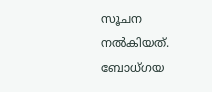സൂചന നൽകിയത്. ബോധ്ഗയ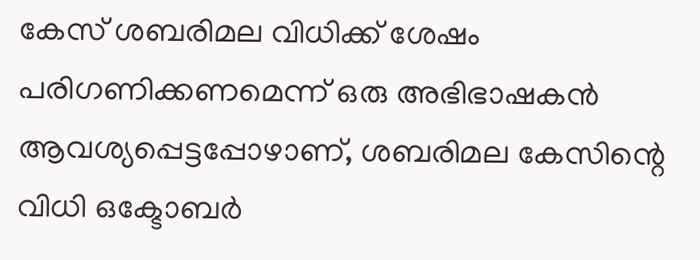കേസ് ശബരിമല വിധിക്ക് ശേഷം പരിഗണിക്കണമെന്ന് ഒരു അഭിഭാഷകൻ ആവശ്യപ്പെട്ടപ്പോഴാണ്, ശബരിമല കേസിന്റെ വിധി ഒക്ടോബർ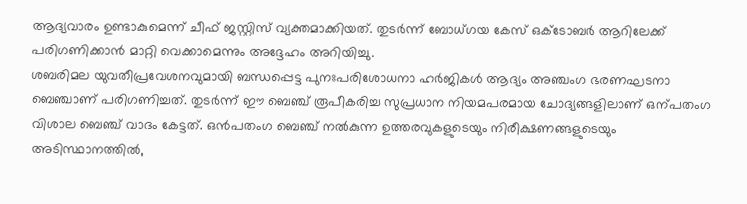ആദ്യവാരം ഉണ്ടാകുമെന്ന് ചീഫ് ജസ്റ്റിസ് വ്യക്തമാക്കിയത്. തുടർന്ന് ബോധ്ഗയ കേസ് ഒക്ടോബർ ആറിലേക്ക് പരിഗണിക്കാൻ മാറ്റി വെക്കാമെന്നും അദ്ദേഹം അറിയിച്ചു.
ശബരിമല യുവതീപ്രവേശനവുമായി ബന്ധപ്പെട്ട പുനഃപരിശോധനാ ഹർജികൾ ആദ്യം അഞ്ചംഗ ഭരണഘടനാ ബെഞ്ചാണ് പരിഗണിച്ചത്. തുടർന്ന് ഈ ബെഞ്ച് രൂപീകരിച്ച സുപ്രധാന നിയമപരമായ ചോദ്യങ്ങളിലാണ് ഒന്പതംഗ വിശാല ബെഞ്ച് വാദം കേട്ടത്. ഒൻപതംഗ ബെഞ്ച് നൽകുന്ന ഉത്തരവുകളുടെയും നിരീക്ഷണങ്ങളുടെയും അടിസ്ഥാനത്തിൽ,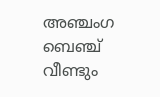അഞ്ചംഗ ബെഞ്ച് വീണ്ടും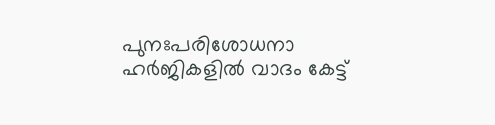പുനഃപരിശോധനാ ഹർജികളിൽ വാദം കേട്ട്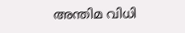അന്തിമ വിധി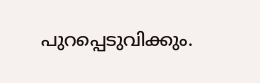പുറപ്പെടുവിക്കും.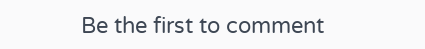Be the first to comment